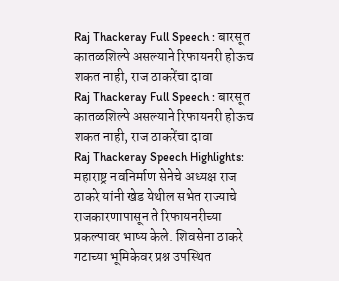Raj Thackeray Full Speech : बारसूत कातळशिल्पे असल्याने रिफायनरी होऊच शकत नाही, राज ठाकरेंचा दावा
Raj Thackeray Full Speech : बारसूत कातळशिल्पे असल्याने रिफायनरी होऊच शकत नाही, राज ठाकरेंचा दावा
Raj Thackeray Speech Highlights: महाराष्ट्र नवनिर्माण सेनेचे अध्यक्ष राज ठाकरे यांनी खेड येथील सभेत राज्याचे राजकारणापासून ते रिफायनरीच्या प्रकल्पावर भाष्य केले. शिवसेना ठाकरे गटाच्या भूमिकेवर प्रश्न उपस्थित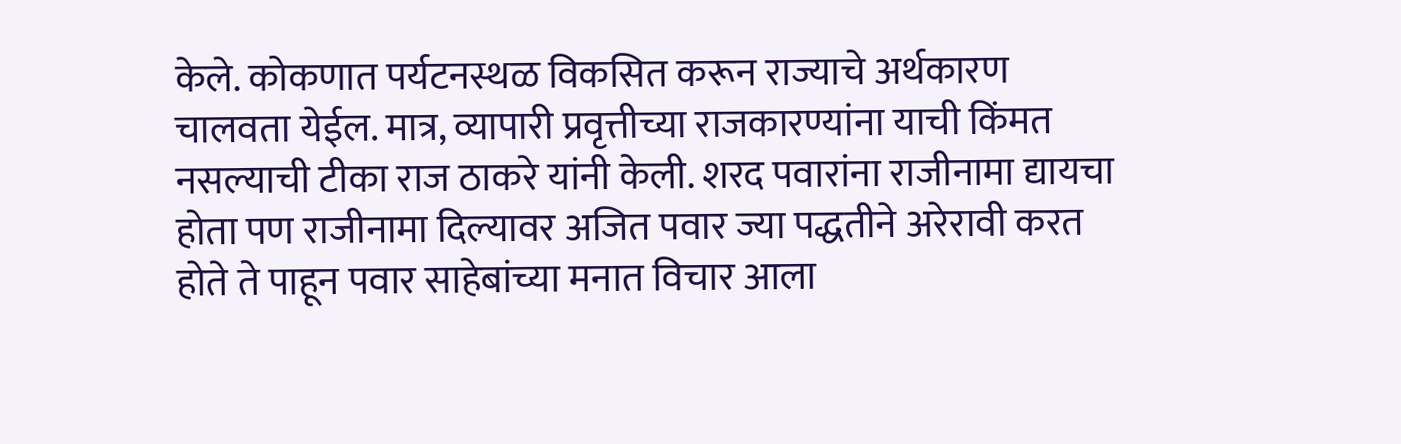केले. कोकणात पर्यटनस्थळ विकसित करून राज्याचे अर्थकारण चालवता येईल. मात्र, व्यापारी प्रवृत्तीच्या राजकारण्यांना याची किंमत नसल्याची टीका राज ठाकरे यांनी केली. शरद पवारांना राजीनामा द्यायचा होता पण राजीनामा दिल्यावर अजित पवार ज्या पद्धतीने अरेरावी करत होते ते पाहून पवार साहेबांच्या मनात विचार आला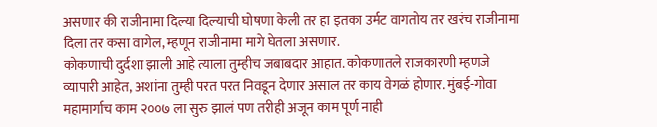असणार की राजीनामा दिल्या दिल्याची घोषणा केली तर हा इतका उर्मट वागतोय तर खरंच राजीनामा दिला तर कसा वागेल, म्हणून राजीनामा मागे घेतला असणार.
कोकणाची दुर्दशा झाली आहे त्याला तुम्हीच जबाबदार आहात. कोकणातले राजकारणी म्हणजे व्यापारी आहेत, अशांना तुम्ही परत परत निवडून देणार असाल तर काय वेगळं होणार. मुंबई-गोवा महामार्गाच काम २००७ ला सुरु झालं पण तरीही अजून काम पूर्ण नाही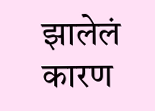झालेलं कारण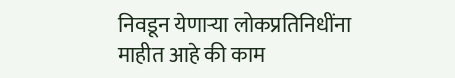निवडून येणाऱ्या लोकप्रतिनिधींना माहीत आहे की काम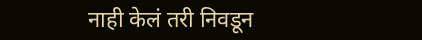नाही केलं तरी निवडून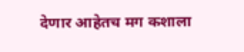देणार आहेतच मग कशाला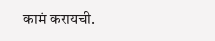कामं करायची.